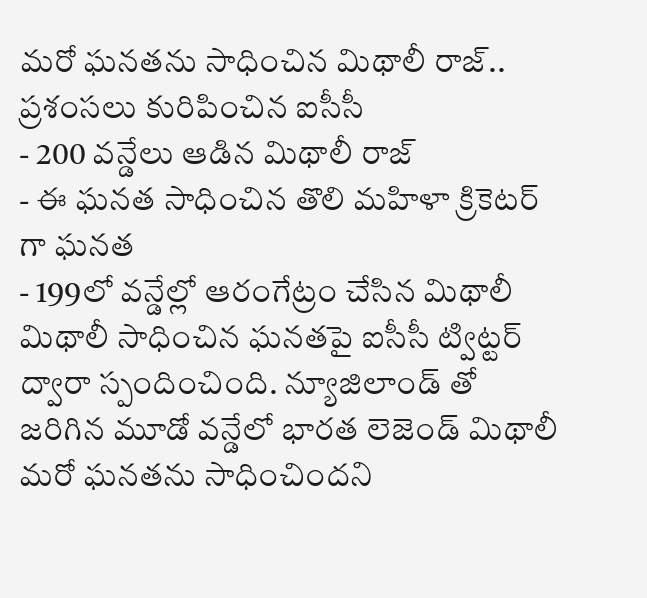మరో ఘనతను సాధించిన మిథాలీ రాజ్.. ప్రశంసలు కురిపించిన ఐసీసీ
- 200 వన్డేలు ఆడిన మిథాలీ రాజ్
- ఈ ఘనత సాధించిన తొలి మహిళా క్రికెటర్ గా ఘనత
- 199లో వన్డేల్లో ఆరంగేట్రం చేసిన మిథాలీ
మిథాలీ సాధించిన ఘనతపై ఐసీసీ ట్విట్టర్ ద్వారా స్పందించింది. న్యూజిలాండ్ తో జరిగిన మూడో వన్డేలో భారత లెజెండ్ మిథాలీ మరో ఘనతను సాధించిందని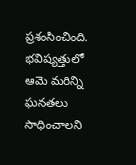ప్రశంసించింది. భవిష్యత్తులో ఆమె మరిన్ని ఘనతలు సాధించాలని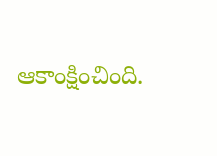ఆకాంక్షించింది.